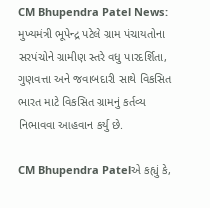CM Bhupendra Patel News: મુખ્યમંત્રી ભૂપેન્દ્ર પટેલે ગ્રામ પંચાયતોના સરપંચોને ગ્રામીણ સ્તરે વધુ પારદર્શિતા, ગુણવત્તા અને જવાબદારી સાથે વિકસિત ભારત માટે વિકસિત ગ્રામનું કર્તવ્ય નિભાવવા આહવાન કર્યુ છે.

CM Bhupendra Patelએ કહ્યું કે,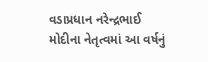વડાપ્રધાન નરેન્દ્રભાઈ મોદીના નેતૃત્વમાં આ વર્ષનું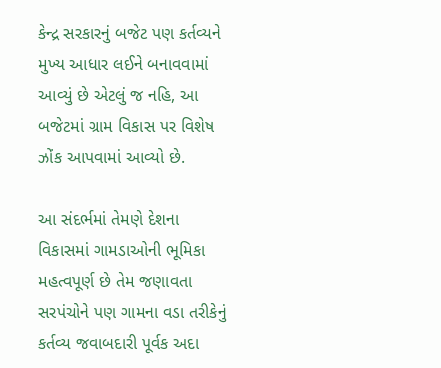કેન્દ્ર સરકારનું બજેટ પણ કર્તવ્યને મુખ્ય આધાર લઈને બનાવવામાં આવ્યું છે એટલું જ નહિ, આ બજેટમાં ગ્રામ વિકાસ પર વિશેષ ઝોંક આપવામાં આવ્યો છે.

આ સંદર્ભમાં તેમણે દેશના વિકાસમાં ગામડાઓની ભૂમિકા મહત્વપૂર્ણ છે તેમ જણાવતા સરપંચોને પણ ગામના વડા તરીકેનું કર્તવ્ય જવાબદારી પૂર્વક અદા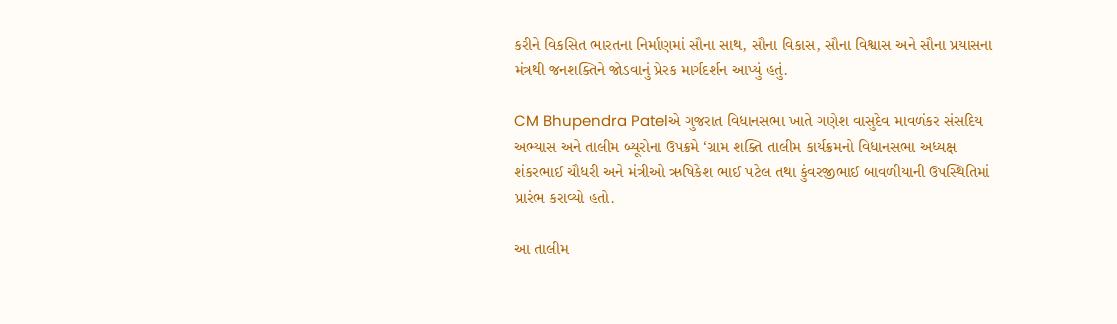કરીને વિકસિત ભારતના નિર્માણમાં સૌના સાથ, સૌના વિકાસ, સૌના વિશ્વાસ અને સૌના પ્રયાસના મંત્રથી જનશક્તિને જોડવાનું પ્રેરક માર્ગદર્શન આપ્યું હતું.

CM Bhupendra Patelએ ગુજરાત વિધાનસભા ખાતે ગણેશ વાસુદેવ માવળંકર સંસદિય અભ્યાસ અને તાલીમ બ્યૂરોના ઉપક્રમે ‘ગ્રામ શક્તિ તાલીમ કાર્યક્રમનો વિધાનસભા અધ્યક્ષ શંકરભાઈ ચૌધરી અને મંત્રીઓ ઋષિકેશ ભાઈ પટેલ તથા કુંવરજીભાઈ બાવળીયાની ઉપસ્થિતિમાં પ્રારંભ કરાવ્યો હતો.

આ તાલીમ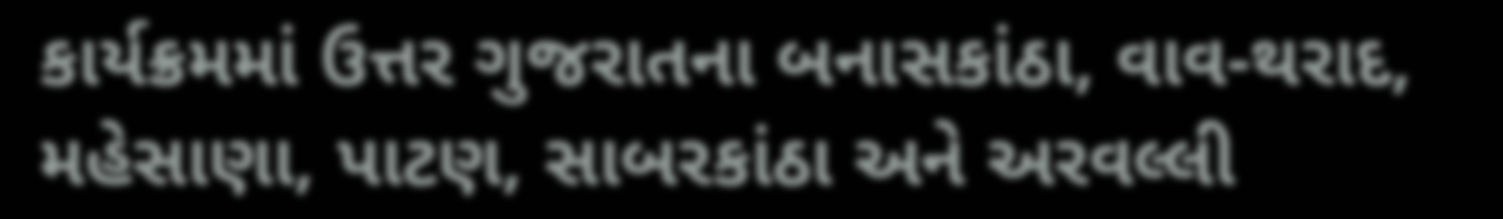કાર્યક્રમમાં ઉત્તર ગુજરાતના બનાસકાંઠા, વાવ-થરાદ, મહેસાણા, પાટણ, સાબરકાંઠા અને અરવલ્લી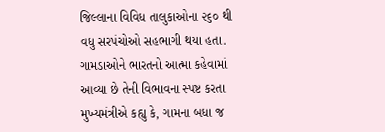જિલ્લાના વિવિધ તાલુકાઓના ૨૬૦ થી વધુ સરપંચોઓ સહભાગી થયા હતા. ગામડાઓને ભારતનો આત્મા કહેવામાં આવ્યા છે તેની વિભાવના સ્પષ્ટ કરતા મુખ્યમંત્રીએ કહ્યુ કે, ગામના બધા જ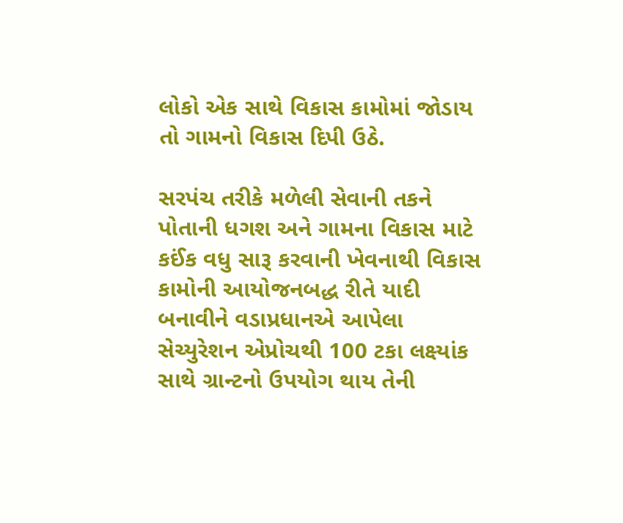લોકો એક સાથે વિકાસ કામોમાં જોડાય તો ગામનો વિકાસ દિપી ઉઠે.

સરપંચ તરીકે મળેલી સેવાની તકને પોતાની ધગશ અને ગામના વિકાસ માટે કઈંક વધુ સારૂ કરવાની ખેવનાથી વિકાસ કામોની આયોજનબદ્ધ રીતે યાદી બનાવીને વડાપ્રધાનએ આપેલા સેચ્યુરેશન એપ્રોચથી 100 ટકા લક્ષ્યાંક સાથે ગ્રાન્ટનો ઉપયોગ થાય તેની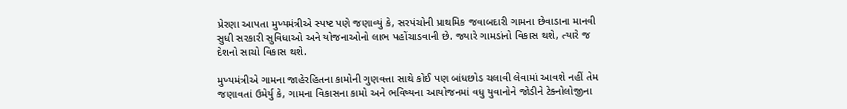પ્રેરણા આપતા મુખ્યમંત્રીએ સ્પષ્ટ પણે જણાવ્યું કે, સરપંચોની પ્રાથમિક જવાબદારી ગામના છેવાડાના માનવી સુધી સરકારી સુવિધાઓ અને યોજનાઓનો લાભ પહોંચાડવાની છે. જ્યારે ગામડાંનો વિકાસ થશે, ત્યારે જ દેશનો સાચો વિકાસ થશે.

મુખ્યમંત્રીએ ગામના જાહેરહિતના કામોની ગુણવત્તા સાથે કોઈ પણ બાંધછોડ ચલાવી લેવામાં આવશે નહીં તેમ જણાવતાં ઉમેર્યુ કે, ગામના વિકાસના કામો અને ભવિષ્યના આયોજનમાં વધુ યુવાનોને જોડીને ટેક્નોલોજીના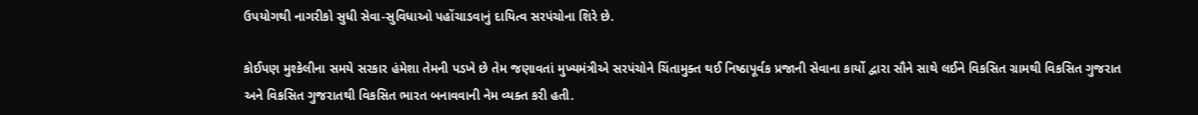ઉપયોગથી નાગરીકો સુધી સેવા-સુવિધાઓ પહોંચાડવાનું દાયિત્વ સરપંચોના શિરે છે.

કોઈપણ મુશ્કેલીના સમયે સરકાર હંમેશા તેમની પડખે છે તેમ જણાવતાં મુખ્યમંત્રીએ સરપંચોને ચિંતામુક્ત થઈ નિષ્ઠાપૂર્વક પ્રજાની સેવાના કાર્યો દ્વારા સૌને સાથે લઈને વિકસિત ગ્રામથી વિકસિત ગુજરાત અને વિકસિત ગુજરાતથી વિકસિત ભારત બનાવવાની નેમ વ્યક્ત કરી હતી.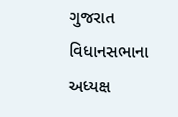ગુજરાત વિધાનસભાના અધ્યક્ષ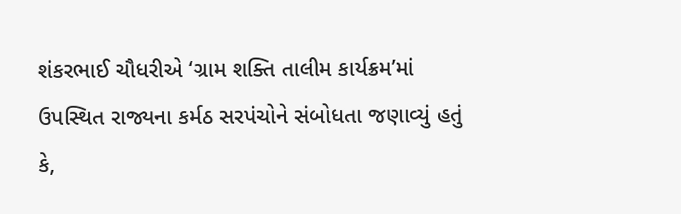શંકરભાઈ ચૌધરીએ ‘ગ્રામ શક્તિ તાલીમ કાર્યક્રમ’માં ઉપસ્થિત રાજ્યના કર્મઠ સરપંચોને સંબોધતા જણાવ્યું હતું કે,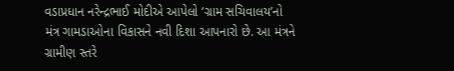વડાપ્રધાન નરેન્દ્રભાઈ મોદીએ આપેલો ‘ગ્રામ સચિવાલય’નો મંત્ર ગામડાઓના વિકાસને નવી દિશા આપનારો છે. આ મંત્રને ગ્રામીણ સ્તરે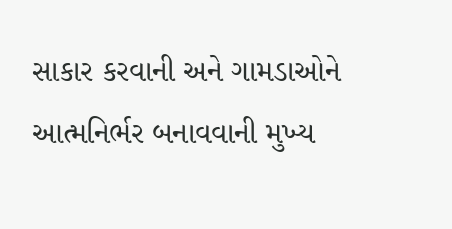સાકાર કરવાની અને ગામડાઓને આત્મનિર્ભર બનાવવાની મુખ્ય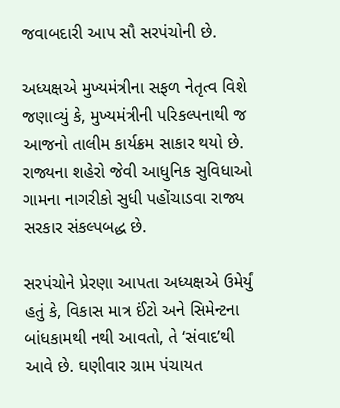જવાબદારી આપ સૌ સરપંચોની છે.

અધ્યક્ષએ મુખ્યમંત્રીના સફળ નેતૃત્વ વિશે જણાવ્યું કે, મુખ્યમંત્રીની પરિકલ્પનાથી જ આજનો તાલીમ કાર્યક્રમ સાકાર થયો છે. રાજ્યના શહેરો જેવી આધુનિક સુવિધાઓ ગામના નાગરીકો સુધી પહોંચાડવા રાજ્ય સરકાર સંકલ્પબદ્ધ છે.

સરપંચોને પ્રેરણા આપતા અધ્યક્ષએ ઉમેર્યું હતું કે, વિકાસ માત્ર ઈંટો અને સિમેન્ટના બાંધકામથી નથી આવતો, તે ‘સંવાદ’થી આવે છે. ઘણીવાર ગ્રામ પંચાયત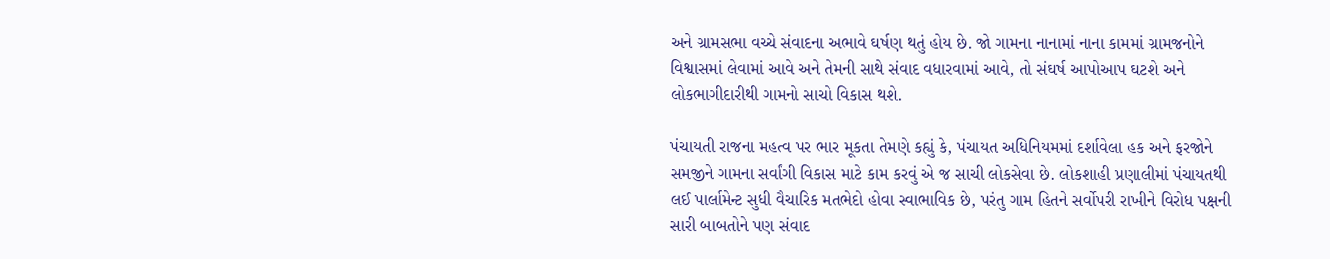અને ગ્રામસભા વચ્ચે સંવાદના અભાવે ઘર્ષણ થતું હોય છે. જો ગામના નાનામાં નાના કામમાં ગ્રામજનોને વિશ્વાસમાં લેવામાં આવે અને તેમની સાથે સંવાદ વધારવામાં આવે, તો સંઘર્ષ આપોઆપ ઘટશે અને લોકભાગીદારીથી ગામનો સાચો વિકાસ થશે.

પંચાયતી રાજના મહત્વ પર ભાર મૂકતા તેમણે કહ્યું કે, પંચાયત અધિનિયમમાં દર્શાવેલા હક અને ફરજોને સમજીને ગામના સર્વાંગી વિકાસ માટે કામ કરવું એ જ સાચી લોકસેવા છે. લોકશાહી પ્રણાલીમાં પંચાયતથી લઈ પાર્લામેન્ટ સુધી વૈચારિક મતભેદો હોવા સ્વાભાવિક છે, પરંતુ ગામ હિતને સર્વોપરી રાખીને વિરોધ પક્ષની સારી બાબતોને પણ સંવાદ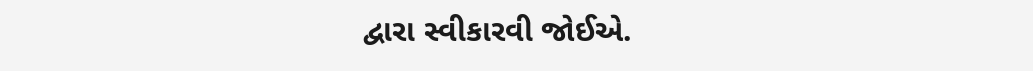દ્વારા સ્વીકારવી જોઈએ.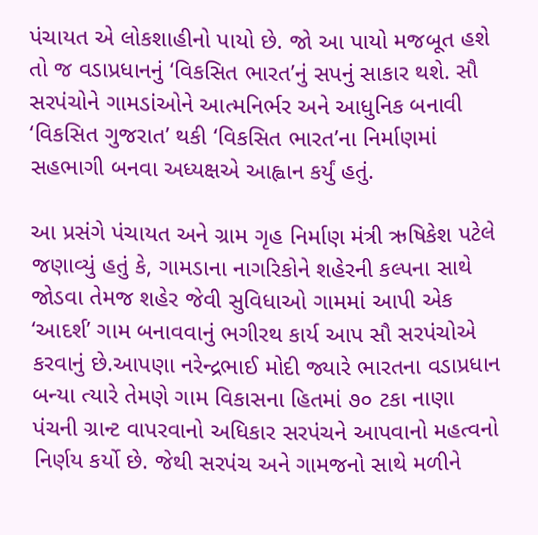પંચાયત એ લોકશાહીનો પાયો છે. જો આ પાયો મજબૂત હશે તો જ વડાપ્રધાનનું ‘વિકસિત ભારત’નું સપનું સાકાર થશે. સૌ સરપંચોને ગામડાંઓને આત્મનિર્ભર અને આધુનિક બનાવી ‘વિકસિત ગુજરાત’ થકી ‘વિકસિત ભારત’ના નિર્માણમાં સહભાગી બનવા અધ્યક્ષએ આહ્વાન કર્યું હતું.

આ પ્રસંગે પંચાયત અને ગ્રામ ગૃહ નિર્માણ મંત્રી ઋષિકેશ પટેલે જણાવ્યું હતું કે, ગામડાના નાગરિકોને શહેરની કલ્પના સાથે જોડવા તેમજ શહેર જેવી સુવિધાઓ ગામમાં આપી એક ‘આદર્શ’ ગામ બનાવવાનું ભગીરથ કાર્ય આપ સૌ સરપંચોએ કરવાનું છે.આપણા નરેન્દ્રભાઈ મોદી જ્યારે ભારતના વડાપ્રધાન બન્યા ત્યારે તેમણે ગામ વિકાસના હિતમાં ૭૦ ટકા નાણા પંચની ગ્રાન્ટ વાપરવાનો અધિકાર સરપંચને આપવાનો મહત્વનો નિર્ણય કર્યો છે. જેથી સરપંચ અને ગામજનો સાથે મળીને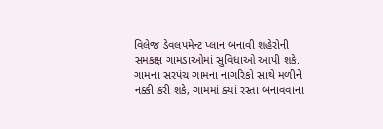વિલેજ ડેવલપમેન્ટ પ્લાન બનાવી શહેરોની સમકક્ષ ગામડાઓમાં સુવિધાઓ આપી શકે. ગામના સરપંચ ગામના નાગરિકો સાથે મળીને નક્કી કરી શકે, ગામમાં ક્યાં રસ્તા બનાવવાના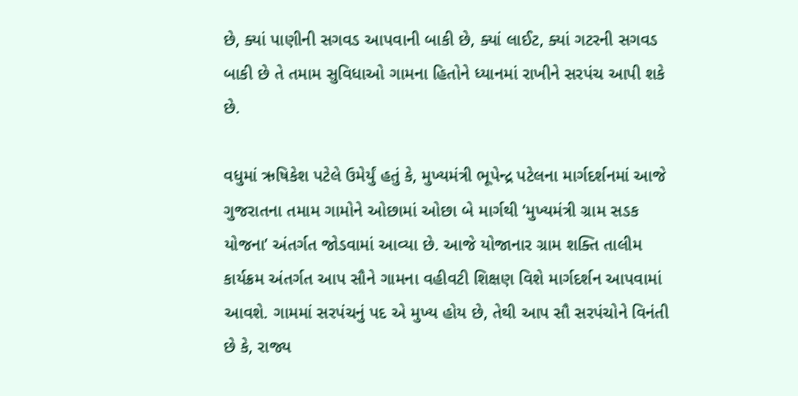છે, ક્યાં પાણીની સગવડ આપવાની બાકી છે, ક્યાં લાઈટ, ક્યાં ગટરની સગવડ બાકી છે તે તમામ સુવિધાઓ ગામના હિતોને ધ્યાનમાં રાખીને સરપંચ આપી શકે છે.

વધુમાં ઋષિકેશ પટેલે ઉમેર્યું હતું કે, મુખ્યમંત્રી ભૂપેન્દ્ર પટેલના માર્ગદર્શનમાં આજે ગુજરાતના તમામ ગામોને ઓછામાં ઓછા બે માર્ગથી ‘મુખ્યમંત્રી ગ્રામ સડક યોજના’ અંતર્ગત જોડવામાં આવ્યા છે. આજે યોજાનાર ગ્રામ શક્તિ તાલીમ કાર્યક્રમ અંતર્ગત આપ સૌને ગામના વહીવટી શિક્ષણ વિશે માર્ગદર્શન આપવામાં આવશે. ગામમાં સરપંચનું પદ એ મુખ્ય હોય છે, તેથી આપ સૌ સરપંચોને વિનંતી છે કે, રાજ્ય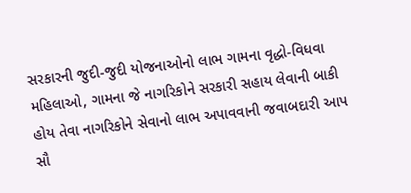સરકારની જુદી-જુદી યોજનાઓનો લાભ ગામના વૃદ્ધો-વિધવા મહિલાઓ, ગામના જે નાગરિકોને સરકારી સહાય લેવાની બાકી હોય તેવા નાગરિકોને સેવાનો લાભ અપાવવાની જવાબદારી આપ સૌ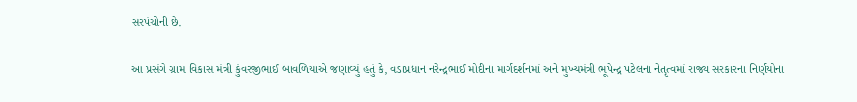સરપંચોની છે.

આ પ્રસંગે ગ્રામ વિકાસ મંત્રી કુંવરજીભાઈ બાવળિયાએ જણાવ્યું હતું કે, વડાપ્રધાન નરેન્દ્રભાઈ મોદીના માર્ગદર્શનમાં અને મુખ્યમંત્રી ભૂપેન્દ્ર પટેલના નેતૃત્વમાં રાજ્ય સરકારના નિર્ણયોના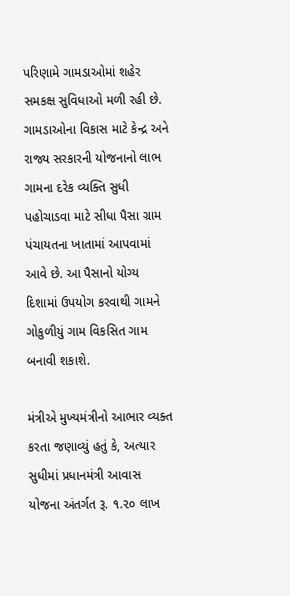પરિણામે ગામડાઓમાં શહેર સમકક્ષ સુવિધાઓ મળી રહી છે. ગામડાઓના વિકાસ માટે કેન્દ્ર અને રાજ્ય સરકારની યોજનાનો લાભ ગામના દરેક વ્યક્તિ સુધી પહોચાડવા માટે સીધા પૈસા ગ્રામ પંચાયતના ખાતામાં આપવામાં આવે છે. આ પૈસાનો યોગ્ય દિશામાં ઉપયોગ કરવાથી ગામને ગોકુળીયું ગામ વિકસિત ગામ બનાવી શકાશે.

મંત્રીએ મુખ્યમંત્રીનો આભાર વ્યક્ત કરતા જણાવ્યું હતું કે, અત્યાર સુધીમાં પ્રધાનમંત્રી આવાસ યોજના અંતર્ગત રૂ. ૧.૨૦ લાખ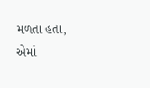મળતા હતા, એમાં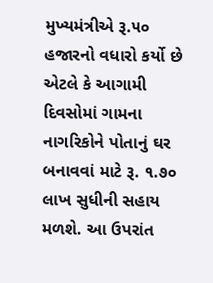મુખ્યમંત્રીએ રૂ.૫૦ હજારનો વધારો કર્યો છે એટલે કે આગામી દિવસોમાં ગામના નાગરિકોને પોતાનું ઘર બનાવવાં માટે રૂ. ૧.૭૦ લાખ સુધીની સહાય મળશે. આ ઉપરાંત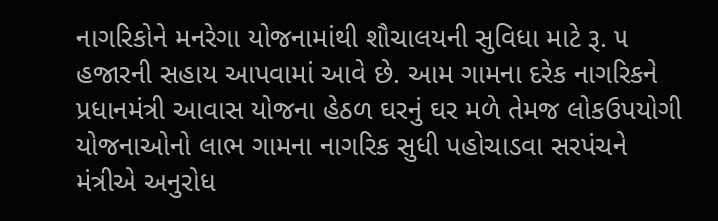નાગરિકોને મનરેગા યોજનામાંથી શૌચાલયની સુવિધા માટે રૂ. ૫ હજારની સહાય આપવામાં આવે છે. આમ ગામના દરેક નાગરિકને પ્રધાનમંત્રી આવાસ યોજના હેઠળ ઘરનું ઘર મળે તેમજ લોકઉપયોગી યોજનાઓનો લાભ ગામના નાગરિક સુધી પહોચાડવા સરપંચને મંત્રીએ અનુરોધ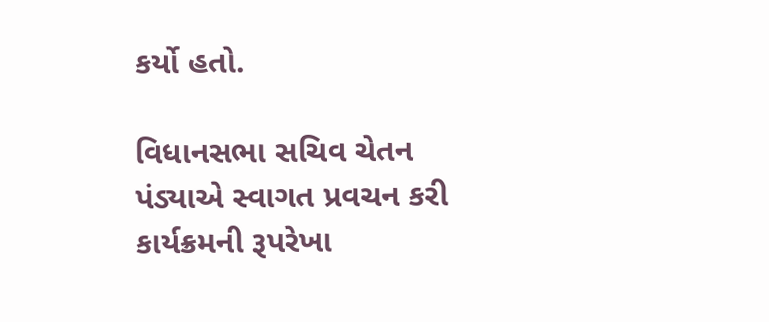કર્યો હતો.

વિધાનસભા સચિવ ચેતન પંડ્યાએ સ્વાગત પ્રવચન કરી કાર્યક્રમની રૂપરેખા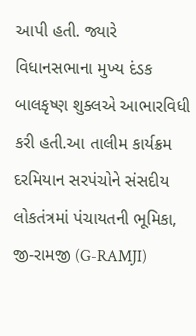આપી હતી. જ્યારે વિધાનસભાના મુખ્ય દંડક બાલકૃષ્ણ શુક્લએ આભારવિધી કરી હતી.આ તાલીમ કાર્યક્રમ દરમિયાન સરપંચોને સંસદીય લોકતંત્રમાં પંચાયતની ભૂમિકા, જી-રામજી (G-RAMJI)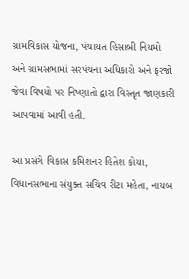ગ્રામવિકાસ યોજના, પંચાયત હિસાબી નિયમો અને ગ્રામસભામાં સરપંચના અધિકારો અને ફરજો જેવા વિષયો પર નિષ્ણાતો દ્વારા વિસ્તૃત જાણકારી આપવામાં આવી હતી.

આ પ્રસંગે વિકાસ કમિશનર હિતેશ કોયા, વિધાનસભાના સંયુક્ત સચિવ રીટા મહેતા, નાયબ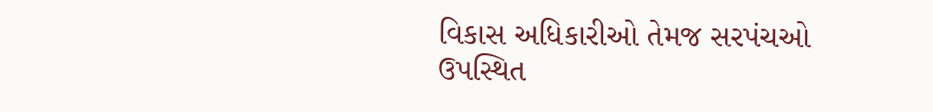વિકાસ અધિકારીઓ તેમજ સરપંચઓ ઉપસ્થિત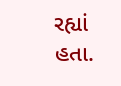રહ્યાં હતા.